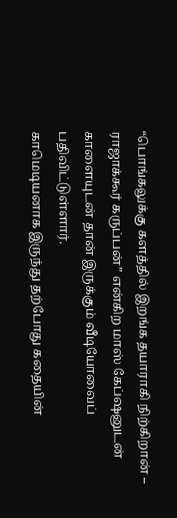“பொங்கலுக்கு களத்தில் இறங்க தயாராகி நிற்கிறான் – ராஜாக்கூர் கருப்பன்” என்கிற மாஸ் கேப்ஷனுடன் காளையுடன் தான் இருக்கும் வீடியோவைப் பதிவிட்டுள்ளார்.
காமெடியனாக இருந்து தற்போது கதையின்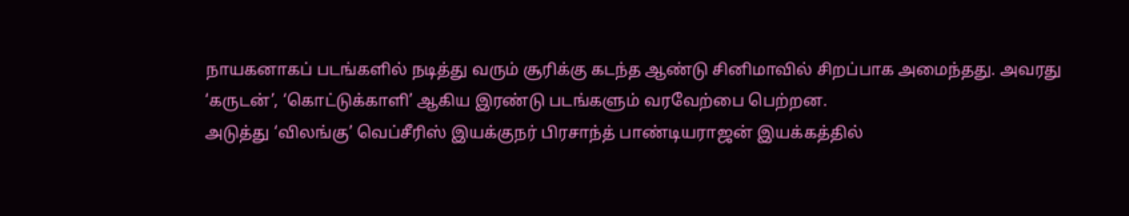நாயகனாகப் படங்களில் நடித்து வரும் சூரிக்கு கடந்த ஆண்டு சினிமாவில் சிறப்பாக அமைந்தது. அவரது ‘கருடன்’, ‘கொட்டுக்காளி’ ஆகிய இரண்டு படங்களும் வரவேற்பை பெற்றன.
அடுத்து ‘விலங்கு’ வெப்சீரிஸ் இயக்குநர் பிரசாந்த் பாண்டியராஜன் இயக்கத்தில்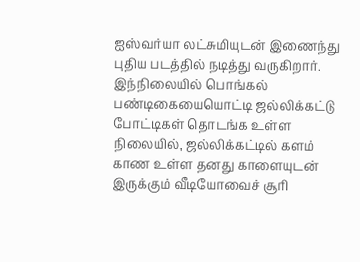ஐஸ்வர்யா லட்சுமியுடன் இணைந்து புதிய படத்தில் நடித்து வருகிறார்.
இந்நிலையில் பொங்கல் பண்டிகையையொட்டி ஜல்லிக்கட்டு போட்டிகள் தொடங்க உள்ள நிலையில், ஜல்லிக்கட்டில் களம் காண உள்ள தனது காளையுடன் இருக்கும் வீடியோவைச் சூரி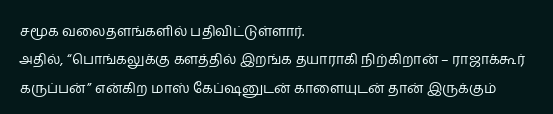சமூக வலைதளங்களில் பதிவிட்டுள்ளார்.
அதில், “பொங்கலுக்கு களத்தில் இறங்க தயாராகி நிற்கிறான் – ராஜாக்கூர் கருப்பன்” என்கிற மாஸ் கேப்ஷனுடன் காளையுடன் தான் இருக்கும்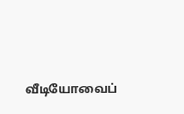வீடியோவைப்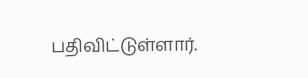பதிவிட்டுள்ளார்.